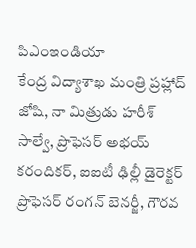పిఎంఇండియా
కేంద్ర విద్యాశాఖ మంత్రి ప్రహ్లాద్ జోషి, నా మిత్రుడు హరీశ్ సాల్వే, ప్రొఫెసర్ అభయ్ కరందికర్, ఐఐటీ ఢిల్లీ డైరెక్టర్ ప్రొఫెసర్ రంగన్ బెనర్జీ, గౌరవ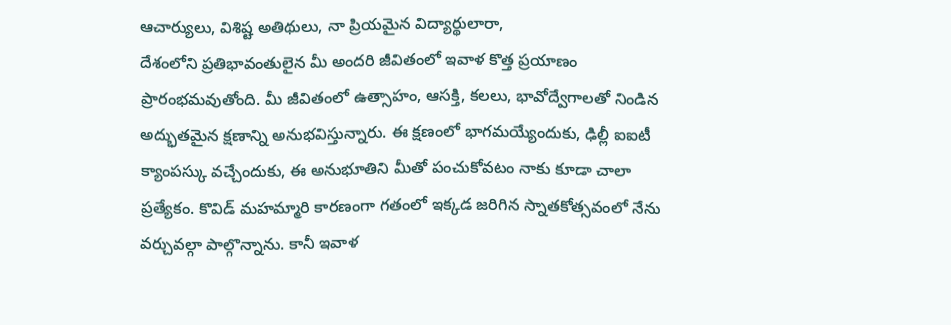ఆచార్యులు, విశిష్ట అతిథులు, నా ప్రియమైన విద్యార్థులారా,
దేశంలోని ప్రతిభావంతులైన మీ అందరి జీవితంలో ఇవాళ కొత్త ప్రయాణం ప్రారంభమవుతోంది. మీ జీవితంలో ఉత్సాహం, ఆసక్తి, కలలు, భావోద్వేగాలతో నిండిన అద్భుతమైన క్షణాన్ని అనుభవిస్తున్నారు. ఈ క్షణంలో భాగమయ్యేందుకు, ఢిల్లీ ఐఐటీ క్యాంపస్కు వచ్చేందుకు, ఈ అనుభూతిని మీతో పంచుకోవటం నాకు కూడా చాలా ప్రత్యేకం. కొవిడ్ మహమ్మారి కారణంగా గతంలో ఇక్కడ జరిగిన స్నాతకోత్సవంలో నేను వర్చువల్గా పాల్గొన్నాను. కానీ ఇవాళ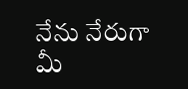నేను నేరుగా మీ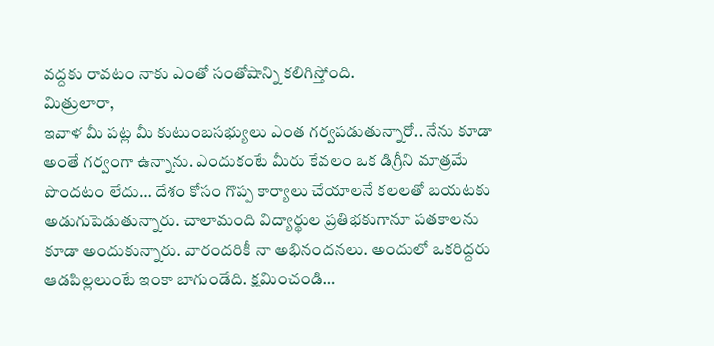వద్దకు రావటం నాకు ఎంతో సంతోషాన్ని కలిగిస్తోంది.
మిత్రులారా,
ఇవాళ మీ పట్ల మీ కుటుంబసభ్యులు ఎంత గర్వపడుతున్నారో.. నేను కూడా అంతే గర్వంగా ఉన్నాను. ఎందుకంటే మీరు కేవలం ఒక డిగ్రీని మాత్రమే పొందటం లేదు… దేశం కోసం గొప్ప కార్యాలు చేయాలనే కలలతో బయటకు అడుగుపెడుతున్నారు. చాలామంది విద్యార్థుల ప్రతిభకుగానూ పతకాలను కూడా అందుకున్నారు. వారందరికీ నా అభినందనలు. అందులో ఒకరిద్దరు ఆడపిల్లలుంటే ఇంకా బాగుండేది. క్షమించండి…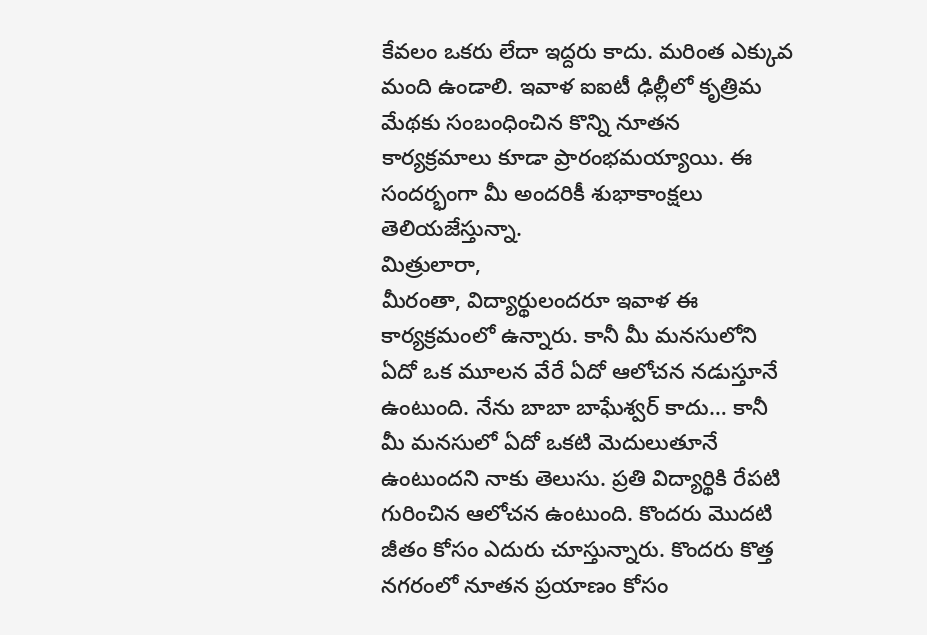కేవలం ఒకరు లేదా ఇద్దరు కాదు. మరింత ఎక్కువ మంది ఉండాలి. ఇవాళ ఐఐటీ ఢిల్లీలో కృత్రిమ మేథకు సంబంధించిన కొన్ని నూతన కార్యక్రమాలు కూడా ప్రారంభమయ్యాయి. ఈ సందర్భంగా మీ అందరికీ శుభాకాంక్షలు తెలియజేస్తున్నా.
మిత్రులారా,
మీరంతా, విద్యార్థులందరూ ఇవాళ ఈ కార్యక్రమంలో ఉన్నారు. కానీ మీ మనసులోని ఏదో ఒక మూలన వేరే ఏదో ఆలోచన నడుస్తూనే ఉంటుంది. నేను బాబా బాఘేశ్వర్ కాదు… కానీ మీ మనసులో ఏదో ఒకటి మెదులుతూనే ఉంటుందని నాకు తెలుసు. ప్రతి విద్యార్థికి రేపటి గురించిన ఆలోచన ఉంటుంది. కొందరు మొదటి జీతం కోసం ఎదురు చూస్తున్నారు. కొందరు కొత్త నగరంలో నూతన ప్రయాణం కోసం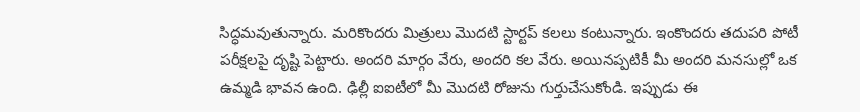సిద్ధమవుతున్నారు. మరికొందరు మిత్రులు మొదటి స్టార్టప్ కలలు కంటున్నారు. ఇంకొందరు తదుపరి పోటీ పరీక్షలపై దృష్టి పెట్టారు. అందరి మార్గం వేరు, అందరి కల వేరు. అయినప్పటికీ మీ అందరి మనసుల్లో ఒక ఉమ్మడి భావన ఉంది. ఢిల్లీ ఐఐటీలో మీ మొదటి రోజును గుర్తుచేసుకోండి. ఇప్పుడు ఈ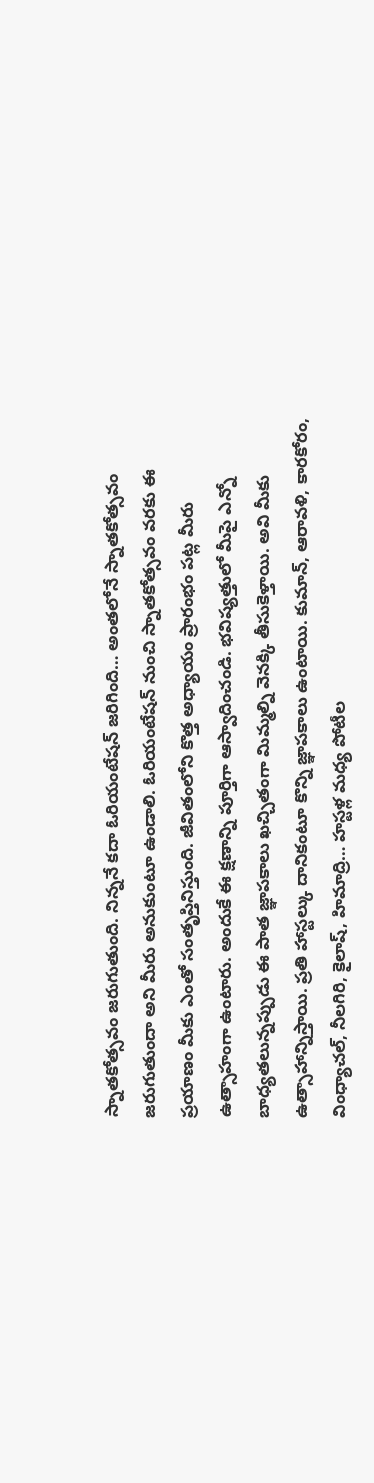స్నాతకోత్సవం జరుగుతుంది. నిన్ననే కదా ఓరియంటేషన్ జరిగింది… అంతలోనే స్నాతకోత్సవం జరుగుతుందా అని మీరు అనుకుంటూ ఉండాలి. ఓరియంటేషన్ నుంచి స్నాతకోత్సవం వరకు ఈ ప్రయాణం మీకు ఎంతో సంతృప్తినిస్తుంది. జీవితంలోని కొత్త అధ్యాయం ప్రారంభం పట్ల మీరు ఉత్సాహంగా ఉంటారు. అందుకే ఈ క్షణాన్ని పూర్తిగా ఆస్వాదించండి. భవిష్యత్తులో మీపై ఎన్నో బాధ్యతలున్నప్పుడు ఈ పాత జ్ఞాపకాలు ఖచ్చితంగా మిమ్మల్ని వెనక్కి తీసుకెళ్తాయి. అవి మీకు ఉత్సాహాన్నిస్తాయి. ప్రతి హాస్టల్కు దానికంటూ కొన్ని జ్ఞాపకాలు ఉంటాయి. కుమాన్, ఆరావళి, కారకోరం, వింధ్యాచల్, నీలగిరి, కైలాష్, హిమాద్రి… హస్టళ్ల మధ్య పోటీల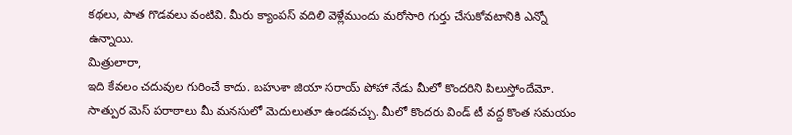కథలు, పాత గొడవలు వంటివి. మీరు క్యాంపస్ వదిలి వెళ్లేముందు మరోసారి గుర్తు చేసుకోవటానికి ఎన్నో ఉన్నాయి.
మిత్రులారా,
ఇది కేవలం చదువుల గురించే కాదు. బహుశా జియా సరాయ్ పోహా నేడు మీలో కొందరిని పిలుస్తోందేమో. సాత్పుర మెస్ పరాఠాలు మీ మనసులో మెదులుతూ ఉండవచ్చు. మీలో కొందరు విండ్ టీ వద్ద కొంత సమయం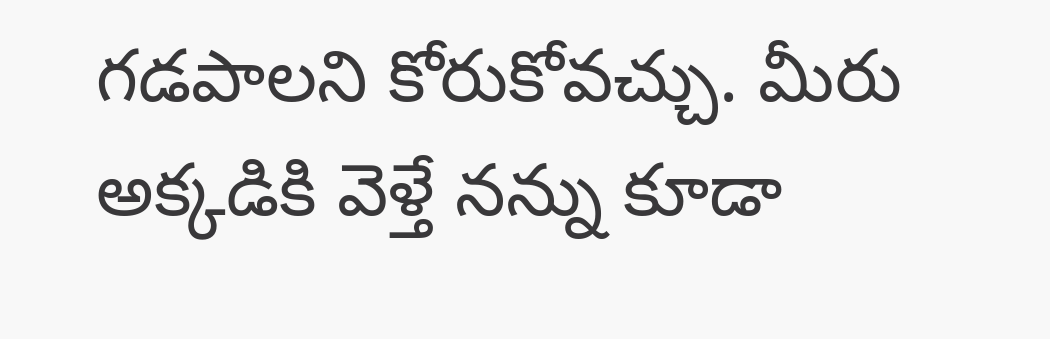గడపాలని కోరుకోవచ్చు. మీరు అక్కడికి వెళ్తే నన్ను కూడా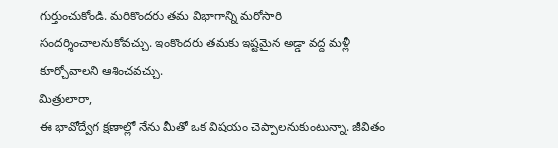గుర్తుంచుకోండి. మరికొందరు తమ విభాగాన్ని మరోసారి సందర్శించాలనుకోవచ్చు. ఇంకొందరు తమకు ఇష్టమైన అడ్డా వద్ద మళ్లీ కూర్చోవాలని ఆశించవచ్చు.
మిత్రులారా,
ఈ భావోద్వేగ క్షణాల్లో నేను మీతో ఒక విషయం చెప్పాలనుకుంటున్నా. జీవితం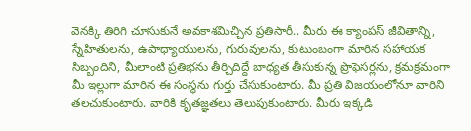వెనక్కి తిరిగి చూసుకునే అవకాశమిచ్చిన ప్రతిసారీ.. మీరు ఈ క్యాంపస్ జీవితాన్ని, స్నేహితులను, ఉపాధ్యాయులను, గురువులను, కుటుంబంగా మారిన సహాయక సిబ్బందిని, మీలాంటి ప్రతిభను తీర్చిదిద్దే బాధ్యత తీసుకున్న ప్రొఫెసర్లను, క్రమక్రమంగా మీ ఇల్లుగా మారిన ఈ సంస్థను గుర్తు చేసుకుంటారు. మీ ప్రతి విజయంలోనూ వారిని తలచుకుంటారు. వారికి కృతజ్ఞతలు తెలుపుకుంటారు. మీరు ఇక్కడి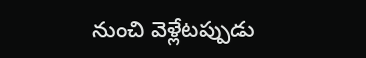నుంచి వెళ్లేటప్పుడు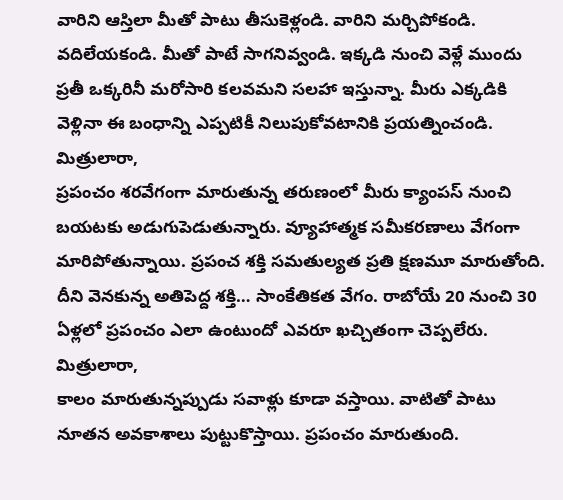వారిని ఆస్తిలా మీతో పాటు తీసుకెళ్లండి. వారిని మర్చిపోకండి. వదిలేయకండి. మీతో పాటే సాగనివ్వండి. ఇక్కడి నుంచి వెళ్లే ముందు ప్రతీ ఒక్కరినీ మరోసారి కలవమని సలహా ఇస్తున్నా. మీరు ఎక్కడికి వెళ్లినా ఈ బంధాన్ని ఎప్పటికీ నిలుపుకోవటానికి ప్రయత్నించండి.
మిత్రులారా,
ప్రపంచం శరవేగంగా మారుతున్న తరుణంలో మీరు క్యాంపస్ నుంచి బయటకు అడుగుపెడుతున్నారు. వ్యూహాత్మక సమీకరణాలు వేగంగా మారిపోతున్నాయి. ప్రపంచ శక్తి సమతుల్యత ప్రతి క్షణమూ మారుతోంది. దీని వెనకున్న అతిపెద్ద శక్తి… సాంకేతికత వేగం. రాబోయే 20 నుంచి 30 ఏళ్లలో ప్రపంచం ఎలా ఉంటుందో ఎవరూ ఖచ్చితంగా చెప్పలేరు.
మిత్రులారా,
కాలం మారుతున్నప్పుడు సవాళ్లు కూడా వస్తాయి. వాటితో పాటు నూతన అవకాశాలు పుట్టుకొస్తాయి. ప్రపంచం మారుతుంది.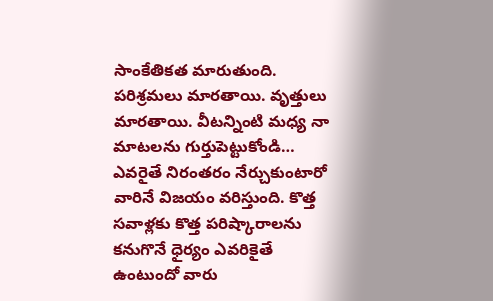సాంకేతికత మారుతుంది. పరిశ్రమలు మారతాయి. వృత్తులు మారతాయి. వీటన్నింటి మధ్య నా మాటలను గుర్తుపెట్టుకోండి… ఎవరైతే నిరంతరం నేర్చుకుంటారో వారినే విజయం వరిస్తుంది. కొత్త సవాళ్లకు కొత్త పరిష్కారాలను కనుగొనే ధైర్యం ఎవరికైతే ఉంటుందో వారు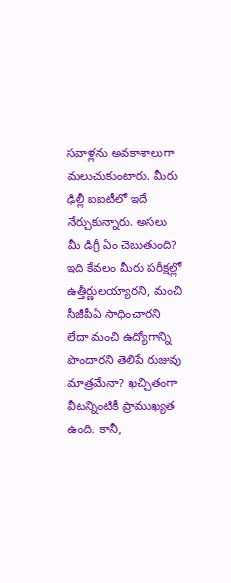సవాళ్లను అవకాశాలుగా మలుచుకుంటారు. మీరు ఢిల్లీ ఐఐటీలో ఇదే నేర్చుకున్నారు. అసలు మీ డిగ్రీ ఏం చెబుతుంది? ఇది కేవలం మీరు పరీక్షల్లో ఉత్తీర్ణులయ్యారని, మంచి సీజీపీఏ సాధించారని లేదా మంచి ఉద్యోగాన్ని పొందారని తెలిపే రుజువు మాత్రమేనా? ఖచ్చితంగా వీటన్నింటికీ ప్రాముఖ్యత ఉంది. కానీ,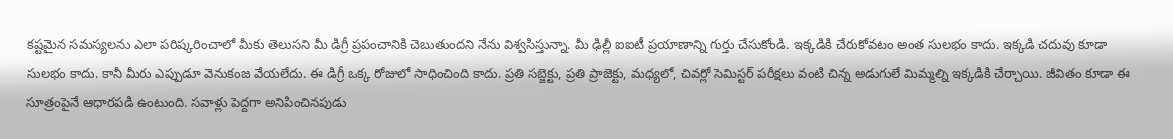కష్టమైన సమస్యలను ఎలా పరిష్కరించాలో మీకు తెలుసని మీ డిగ్రీ ప్రపంచానికి చెబుతుందని నేను విశ్వసిస్తున్నా. మీ ఢిల్లీ ఐఐటీ ప్రయాణాన్ని గుర్తు చేసుకోండి. ఇక్కడికి చేరుకోవటం అంత సులభం కాదు. ఇక్కడి చదువు కూడా సులభం కాదు. కానీ మీరు ఎప్పుడూ వెనుకంజ వేయలేదు. ఈ డిగ్రీ ఒక్క రోజులో సాధించింది కాదు. ప్రతి సబ్జెక్టు, ప్రతి ప్రాజెక్టు, మధ్యలో, చివర్లో సెమిస్టర్ పరీక్షలు వంటి చిన్న అడుగులే మిమ్మల్ని ఇక్కడికి చేర్చాయి. జీవితం కూడా ఈ సూత్రంపైనే ఆధారపడి ఉంటుంది. సవాళ్లు పెద్దగా అనిపించినపుడు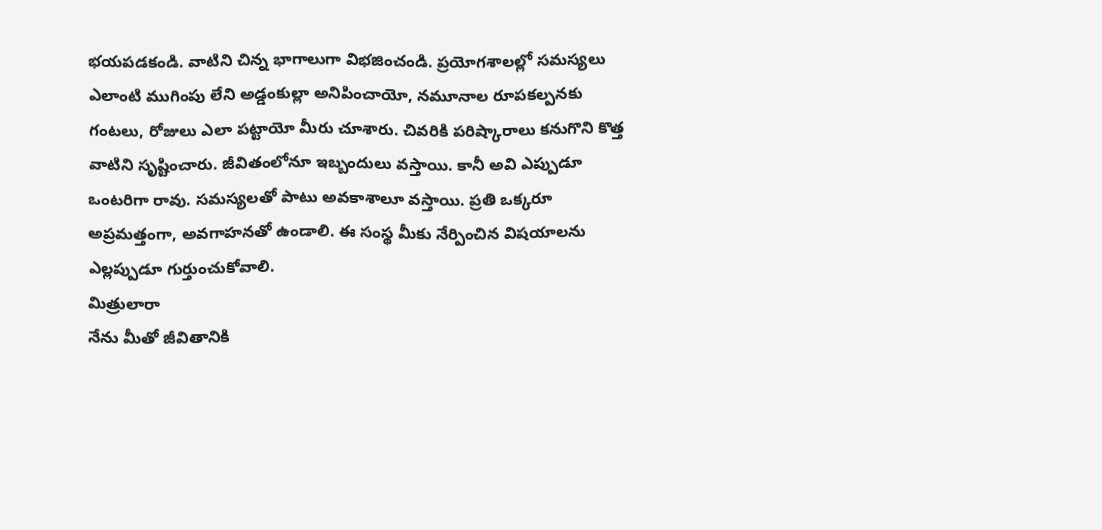భయపడకండి. వాటిని చిన్న భాగాలుగా విభజించండి. ప్రయోగశాలల్లో సమస్యలు ఎలాంటి ముగింపు లేని అడ్డంకుల్లా అనిపించాయో, నమూనాల రూపకల్పనకు గంటలు, రోజులు ఎలా పట్టాయో మీరు చూశారు. చివరికి పరిష్కారాలు కనుగొని కొత్త వాటిని సృష్టించారు. జీవితంలోనూ ఇబ్బందులు వస్తాయి. కానీ అవి ఎప్పుడూ ఒంటరిగా రావు. సమస్యలతో పాటు అవకాశాలూ వస్తాయి. ప్రతి ఒక్కరూ అప్రమత్తంగా, అవగాహనతో ఉండాలి. ఈ సంస్థ మీకు నేర్పించిన విషయాలను ఎల్లప్పుడూ గుర్తుంచుకోవాలి.
మిత్రులారా
నేను మీతో జీవితానికి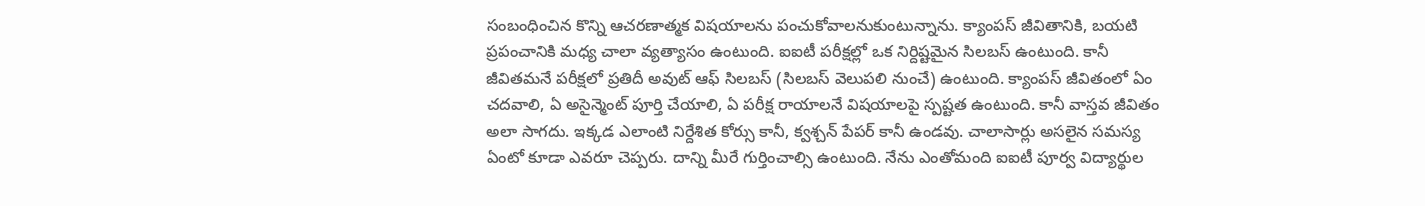సంబంధించిన కొన్ని ఆచరణాత్మక విషయాలను పంచుకోవాలనుకుంటున్నాను. క్యాంపస్ జీవితానికి, బయటి ప్రపంచానికి మధ్య చాలా వ్యత్యాసం ఉంటుంది. ఐఐటీ పరీక్షల్లో ఒక నిర్దిష్టమైన సిలబస్ ఉంటుంది. కానీ జీవితమనే పరీక్షలో ప్రతిదీ అవుట్ ఆఫ్ సిలబస్ (సిలబస్ వెలుపలి నుంచే) ఉంటుంది. క్యాంపస్ జీవితంలో ఏం చదవాలి, ఏ అసైన్మెంట్ పూర్తి చేయాలి, ఏ పరీక్ష రాయాలనే విషయాలపై స్పష్టత ఉంటుంది. కానీ వాస్తవ జీవితం అలా సాగదు. ఇక్కడ ఎలాంటి నిర్దేశిత కోర్సు కానీ, క్వశ్చన్ పేపర్ కానీ ఉండవు. చాలాసార్లు అసలైన సమస్య ఏంటో కూడా ఎవరూ చెప్పరు. దాన్ని మీరే గుర్తించాల్సి ఉంటుంది. నేను ఎంతోమంది ఐఐటీ పూర్వ విద్యార్థుల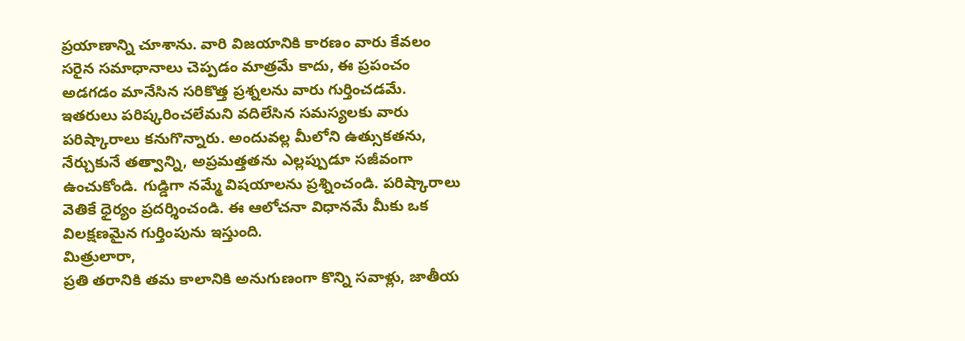ప్రయాణాన్ని చూశాను. వారి విజయానికి కారణం వారు కేవలం సరైన సమాధానాలు చెప్పడం మాత్రమే కాదు, ఈ ప్రపంచం అడగడం మానేసిన సరికొత్త ప్రశ్నలను వారు గుర్తించడమే. ఇతరులు పరిష్కరించలేమని వదిలేసిన సమస్యలకు వారు పరిష్కారాలు కనుగొన్నారు. అందువల్ల మీలోని ఉత్సుకతను, నేర్చుకునే తత్వాన్ని, అప్రమత్తతను ఎల్లప్పుడూ సజీవంగా ఉంచుకోండి. గుడ్డిగా నమ్మే విషయాలను ప్రశ్నించండి. పరిష్కారాలు వెతికే ధైర్యం ప్రదర్శించండి. ఈ ఆలోచనా విధానమే మీకు ఒక విలక్షణమైన గుర్తింపును ఇస్తుంది.
మిత్రులారా,
ప్రతి తరానికి తమ కాలానికి అనుగుణంగా కొన్ని సవాళ్లు, జాతీయ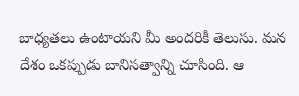బాధ్యతలు ఉంటాయని మీ అందరికీ తెలుసు. మన దేశం ఒకప్పుడు బానిసత్వాన్ని చూసింది. ఆ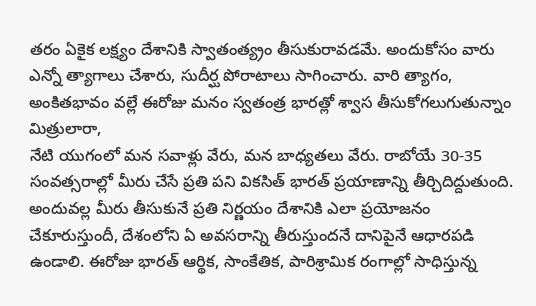తరం ఏకైక లక్ష్యం దేశానికి స్వాతంత్య్రం తీసుకురావడమే. అందుకోసం వారు ఎన్నో త్యాగాలు చేశారు, సుదీర్ఘ పోరాటాలు సాగించారు. వారి త్యాగం, అంకితభావం వల్లే ఈరోజు మనం స్వతంత్ర భారత్లో శ్వాస తీసుకోగలుగుతున్నాం
మిత్రులారా,
నేటి యుగంలో మన సవాళ్లు వేరు, మన బాధ్యతలు వేరు. రాబోయే 30-35 సంవత్సరాల్లో మీరు చేసే ప్రతి పని వికసిత్ భారత్ ప్రయాణాన్ని తీర్చిదిద్దుతుంది. అందువల్ల మీరు తీసుకునే ప్రతి నిర్ణయం దేశానికి ఎలా ప్రయోజనం చేకూరుస్తుందీ, దేశంలోని ఏ అవసరాన్ని తీరుస్తుందనే దానిపైనే ఆధారపడి ఉండాలి. ఈరోజు భారత్ ఆర్థిక, సాంకేతిక, పారిశ్రామిక రంగాల్లో సాధిస్తున్న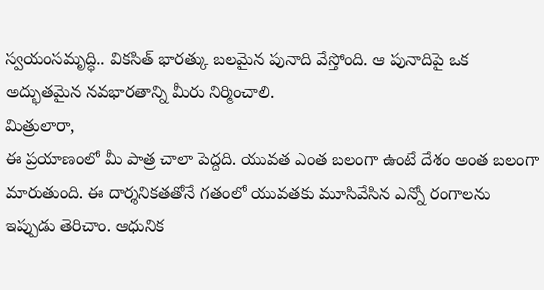స్వయంసమృద్ధి.. వికసిత్ భారత్కు బలమైన పునాది వేస్తోంది. ఆ పునాదిపై ఒక అద్భుతమైన నవభారతాన్ని మీరు నిర్మించాలి.
మిత్రులారా,
ఈ ప్రయాణంలో మీ పాత్ర చాలా పెద్దది. యువత ఎంత బలంగా ఉంటే దేశం అంత బలంగా మారుతుంది. ఈ దార్శనికతతోనే గతంలో యువతకు మూసివేసిన ఎన్నో రంగాలను ఇప్పుడు తెరిచాం. ఆధునిక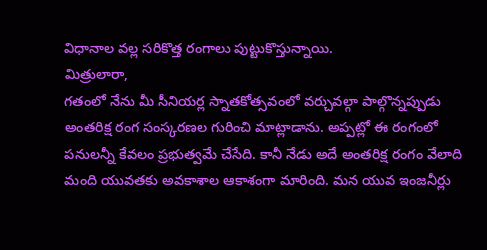విధానాల వల్ల సరికొత్త రంగాలు పుట్టుకొస్తున్నాయి.
మిత్రులారా,
గతంలో నేను మీ సీనియర్ల స్నాతకోత్సవంలో వర్చువల్గా పాల్గొన్నప్పుడు అంతరిక్ష రంగ సంస్కరణల గురించి మాట్లాడాను. అప్పట్లో ఈ రంగంలో పనులన్నీ కేవలం ప్రభుత్వమే చేసేది. కానీ నేడు అదే అంతరిక్ష రంగం వేలాది మంది యువతకు అవకాశాల ఆకాశంగా మారింది. మన యువ ఇంజనీర్లు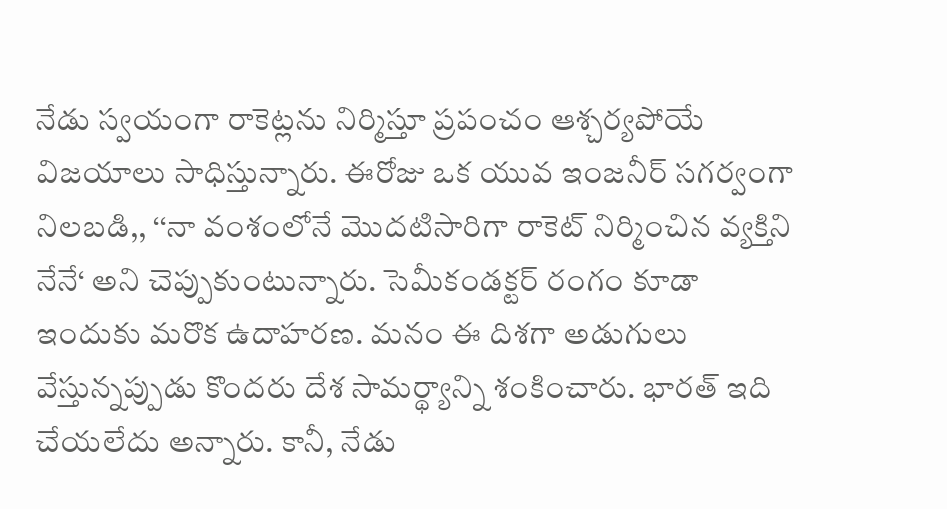నేడు స్వయంగా రాకెట్లను నిర్మిస్తూ ప్రపంచం ఆశ్చర్యపోయే విజయాలు సాధిస్తున్నారు. ఈరోజు ఒక యువ ఇంజనీర్ సగర్వంగా నిలబడి,, ‘‘నా వంశంలోనే మొదటిసారిగా రాకెట్ నిర్మించిన వ్యక్తిని నేనే‘ అని చెప్పుకుంటున్నారు. సెమీకండక్టర్ రంగం కూడా ఇందుకు మరొక ఉదాహరణ. మనం ఈ దిశగా అడుగులు వేస్తున్నప్పుడు కొందరు దేశ సామర్థ్యాన్ని శంకించారు. భారత్ ఇది చేయలేదు అన్నారు. కానీ, నేడు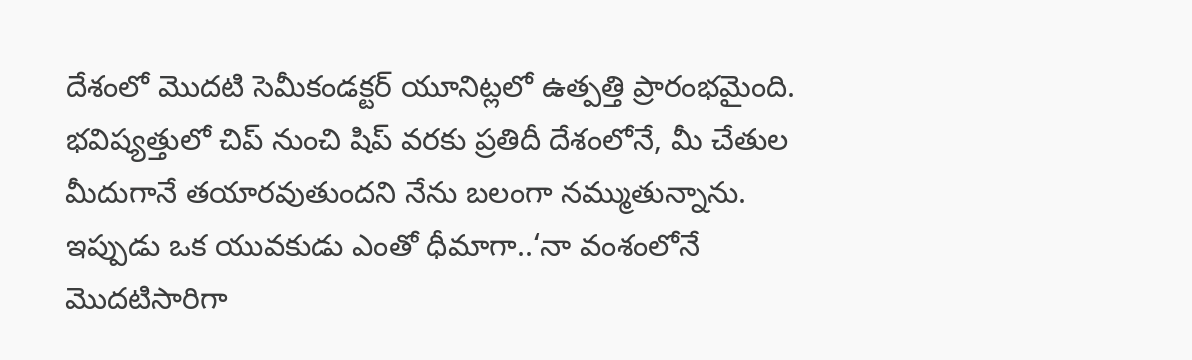దేశంలో మొదటి సెమీకండక్టర్ యూనిట్లలో ఉత్పత్తి ప్రారంభమైంది. భవిష్యత్తులో చిప్ నుంచి షిప్ వరకు ప్రతిదీ దేశంలోనే, మీ చేతుల మీదుగానే తయారవుతుందని నేను బలంగా నమ్ముతున్నాను. ఇప్పుడు ఒక యువకుడు ఎంతో ధీమాగా..‘నా వంశంలోనే మొదటిసారిగా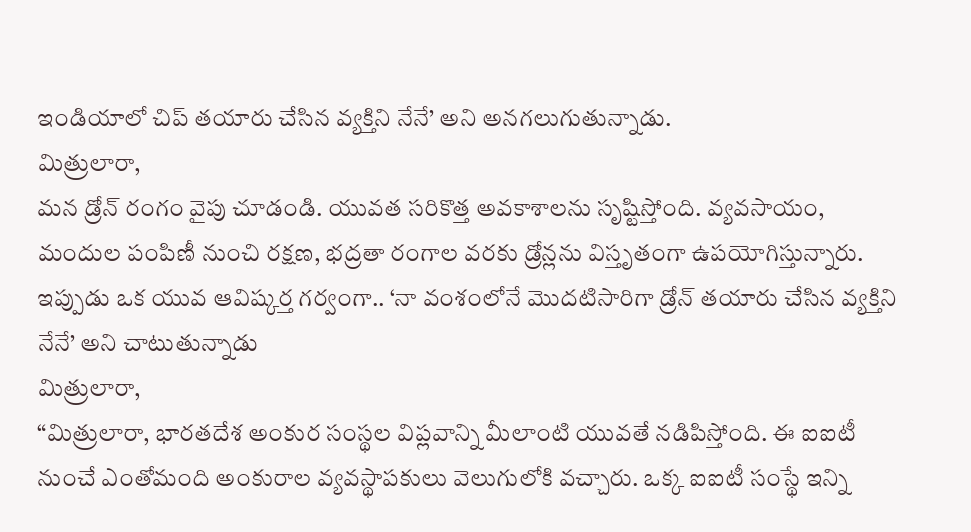ఇండియాలో చిప్ తయారు చేసిన వ్యక్తిని నేనే’ అని అనగలుగుతున్నాడు.
మిత్రులారా,
మన డ్రోన్ రంగం వైపు చూడండి. యువత సరికొత్త అవకాశాలను సృష్టిస్తోంది. వ్యవసాయం, మందుల పంపిణీ నుంచి రక్షణ, భద్రతా రంగాల వరకు డ్రోన్లను విస్తృతంగా ఉపయోగిస్తున్నారు. ఇప్పుడు ఒక యువ ఆవిష్కర్త గర్వంగా.. ‘నా వంశంలోనే మొదటిసారిగా డ్రోన్ తయారు చేసిన వ్యక్తిని నేనే’ అని చాటుతున్నాడు
మిత్రులారా,
“మిత్రులారా, భారతదేశ అంకుర సంస్థల విప్లవాన్ని మీలాంటి యువతే నడిపిస్తోంది. ఈ ఐఐటీ నుంచే ఎంతోమంది అంకురాల వ్యవస్థాపకులు వెలుగులోకి వచ్చారు. ఒక్క ఐఐటీ సంస్థే ఇన్ని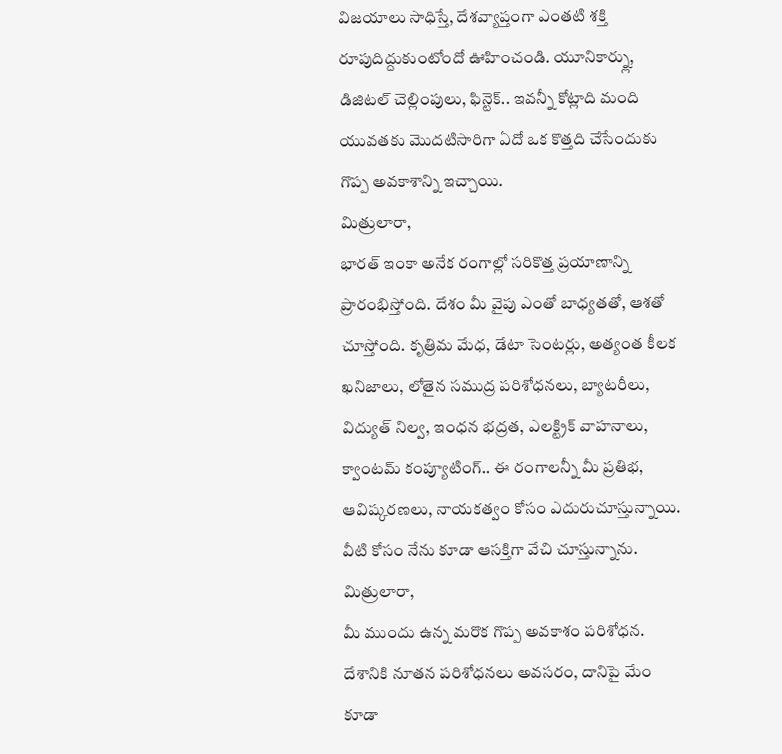విజయాలు సాధిస్తే, దేశవ్యాప్తంగా ఎంతటి శక్తి రూపుదిద్దుకుంటోందో ఊహించండి. యూనికార్న్లు, డిజిటల్ చెల్లింపులు, ఫిన్టెక్.. ఇవన్నీ కోట్లాది మంది యువతకు మొదటిసారిగా ఏదో ఒక కొత్తది చేసేందుకు గొప్ప అవకాశాన్ని ఇచ్చాయి.
మిత్రులారా,
భారత్ ఇంకా అనేక రంగాల్లో సరికొత్త ప్రయాణాన్ని ప్రారంభిస్తోంది. దేశం మీ వైపు ఎంతో బాధ్యతతో, ఆశతో చూస్తోంది. కృత్రిమ మేధ, డేటా సెంటర్లు, అత్యంత కీలక ఖనిజాలు, లోతైన సముద్ర పరిశోధనలు, బ్యాటరీలు, విద్యుత్ నిల్వ, ఇంధన భద్రత, ఎలక్ట్రిక్ వాహనాలు, క్వాంటమ్ కంప్యూటింగ్.. ఈ రంగాలన్నీ మీ ప్రతిభ, ఆవిష్కరణలు, నాయకత్వం కోసం ఎదురుచూస్తున్నాయి. వీటి కోసం నేను కూడా ఆసక్తిగా వేచి చూస్తున్నాను.
మిత్రులారా,
మీ ముందు ఉన్న మరొక గొప్ప అవకాశం పరిశోధన. దేశానికి నూతన పరిశోధనలు అవసరం, దానిపై మేం కూడా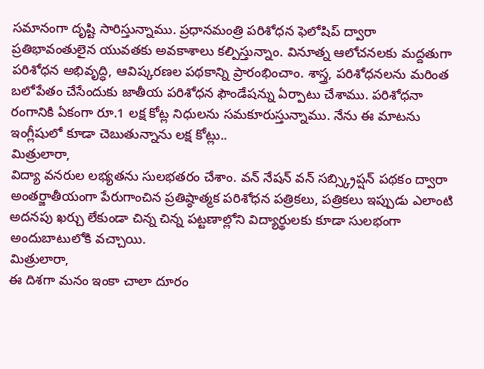సమానంగా దృష్టి సారిస్తున్నాము. ప్రధానమంత్రి పరిశోధన ఫెలోషిప్ ద్వారా ప్రతిభావంతులైన యువతకు అవకాశాలు కల్పిస్తున్నాం. వినూత్న ఆలోచనలకు మద్దతుగా పరిశోధన అభివృద్ధి, ఆవిష్కరణల పథకాన్ని ప్రారంభించాం. శాస్త్ర, పరిశోధనలను మరింత బలోపేతం చేసేందుకు జాతీయ పరిశోధన ఫౌండేషన్ను ఏర్పాటు చేశాము. పరిశోధనా రంగానికి ఏకంగా రూ.1 లక్ష కోట్ల నిధులను సమకూరుస్తున్నాము. నేను ఈ మాటను ఇంగ్లీషులో కూడా చెబుతున్నాను లక్ష కోట్లు..
మిత్రులారా,
విద్యా వనరుల లభ్యతను సులభతరం చేశాం. వన్ నేషన్ వన్ సబ్స్క్రిప్షన్ పథకం ద్వారా అంతర్జాతీయంగా పేరుగాంచిన ప్రతిష్ఠాత్మక పరిశోధన పత్రికలు, పత్రికలు ఇప్పుడు ఎలాంటి అదనపు ఖర్చు లేకుండా చిన్న చిన్న పట్టణాల్లోని విద్యార్థులకు కూడా సులభంగా అందుబాటులోకి వచ్చాయి.
మిత్రులారా,
ఈ దిశగా మనం ఇంకా చాలా దూరం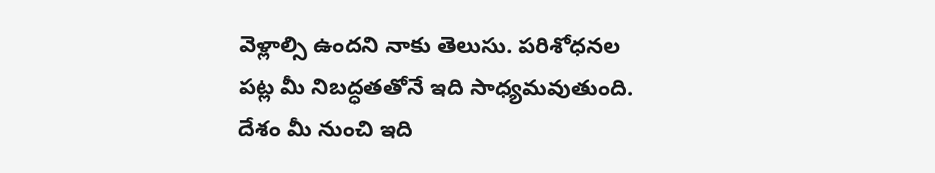వెళ్లాల్సి ఉందని నాకు తెలుసు. పరిశోధనల పట్ల మీ నిబద్ధతతోనే ఇది సాధ్యమవుతుంది. దేశం మీ నుంచి ఇది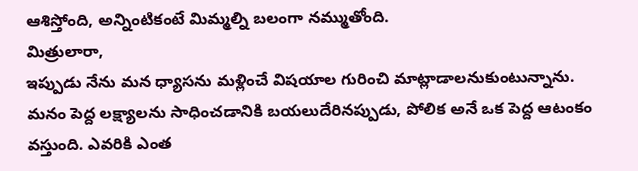ఆశిస్తోంది, అన్నింటికంటే మిమ్మల్ని బలంగా నమ్ముతోంది.
మిత్రులారా,
ఇప్పుడు నేను మన ధ్యాసను మళ్లించే విషయాల గురించి మాట్లాడాలనుకుంటున్నాను. మనం పెద్ద లక్ష్యాలను సాధించడానికి బయలుదేరినప్పుడు, పోలిక అనే ఒక పెద్ద ఆటంకం వస్తుంది. ఎవరికి ఎంత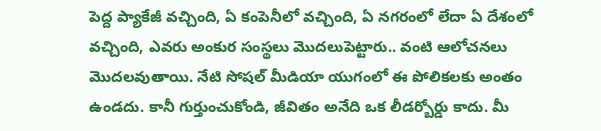పెద్ద ప్యాకేజీ వచ్చింది, ఏ కంపెనీలో వచ్చింది, ఏ నగరంలో లేదా ఏ దేశంలో వచ్చింది, ఎవరు అంకుర సంస్థలు మొదలుపెట్టారు.. వంటి ఆలోచనలు మొదలవుతాయి. నేటి సోషల్ మీడియా యుగంలో ఈ పోలికలకు అంతం ఉండదు. కానీ గుర్తుంచుకోండి, జీవితం అనేది ఒక లీడర్బోర్డు కాదు. మీ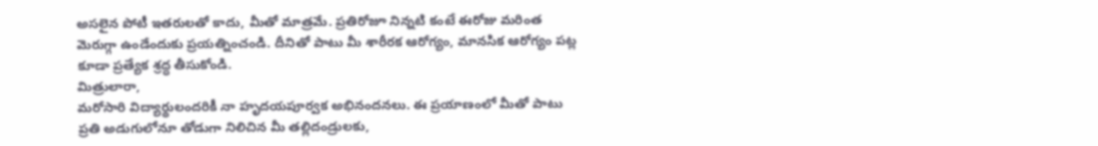అసలైన పోటీ ఇతరులతో కాదు, మీతో మాత్రమే. ప్రతిరోజూ నిన్నటి కంటే ఈరోజు మరింత మెరుగ్గా ఉండేందుకు ప్రయత్నించండి. దీనితో పాటు మీ శారీరక ఆరోగ్యం, మానసిక ఆరోగ్యం పట్ల కూడా ప్రత్యేక శ్రద్ధ తీసుకోండి.
మిత్రులారా,
మరోసారి విద్యార్థులందరికీ నా హృదయపూర్వక అభినందనలు. ఈ ప్రయాణంలో మీతో పాటు ప్రతి అడుగులోనూ తోడుగా నిలిచిన మీ తల్లిదండ్రులకు,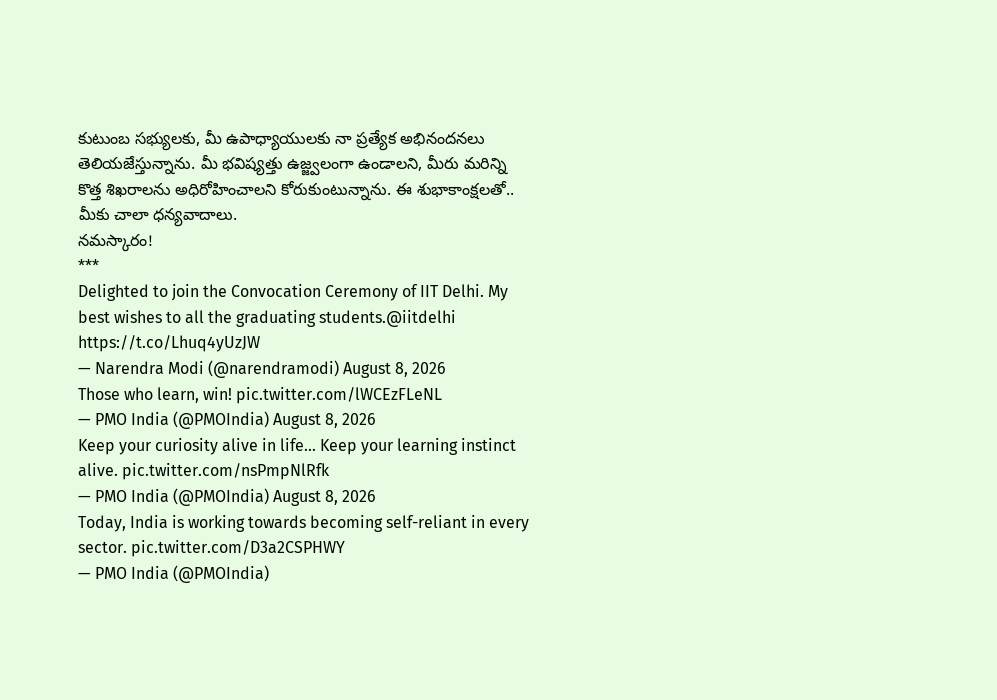కుటుంబ సభ్యులకు, మీ ఉపాధ్యాయులకు నా ప్రత్యేక అభినందనలు తెలియజేస్తున్నాను. మీ భవిష్యత్తు ఉజ్జ్వలంగా ఉండాలని, మీరు మరిన్ని కొత్త శిఖరాలను అధిరోహించాలని కోరుకుంటున్నాను. ఈ శుభాకాంక్షలతో.. మీకు చాలా ధన్యవాదాలు.
నమస్కారం!
***
Delighted to join the Convocation Ceremony of IIT Delhi. My best wishes to all the graduating students.@iitdelhi https://t.co/Lhuq4yUzJW
— Narendra Modi (@narendramodi) August 8, 2026
Those who learn, win! pic.twitter.com/lWCEzFLeNL
— PMO India (@PMOIndia) August 8, 2026
Keep your curiosity alive in life... Keep your learning instinct alive. pic.twitter.com/nsPmpNlRfk
— PMO India (@PMOIndia) August 8, 2026
Today, India is working towards becoming self-reliant in every sector. pic.twitter.com/D3a2CSPHWY
— PMO India (@PMOIndia)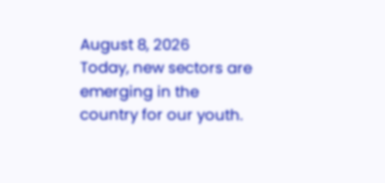August 8, 2026
Today, new sectors are emerging in the country for our youth.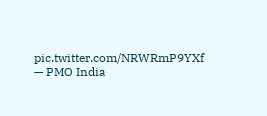pic.twitter.com/NRWRmP9YXf
— PMO India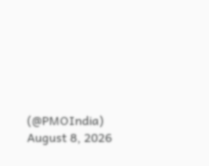(@PMOIndia) August 8, 2026